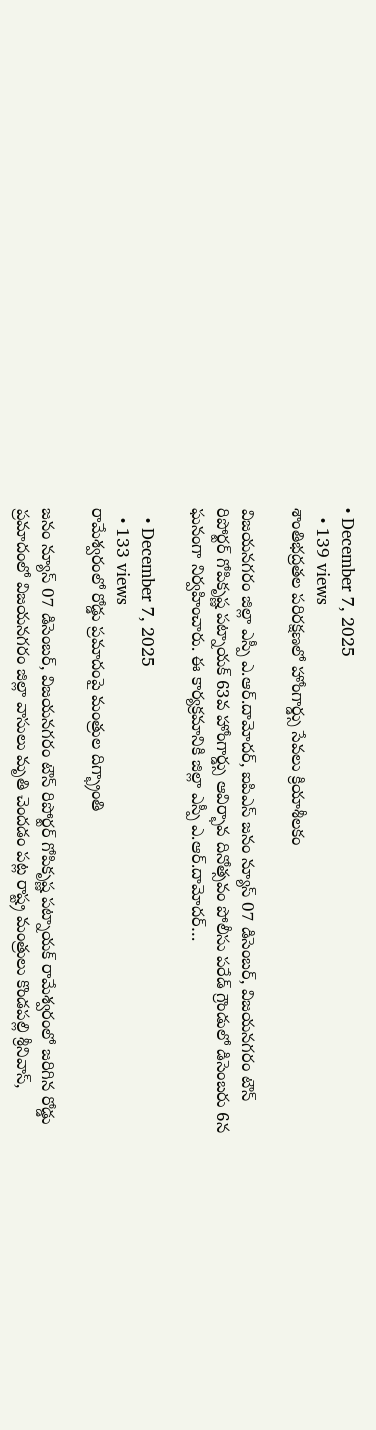• December 7, 2025
  • 139 views
శాంతిభద్రతల పరిరక్షణలో హోంగార్డ్సు సేవలు క్రియాశీలకం

విజయనగరం జిల్లా ఎస్పీ ఎ.ఆర్.దామోదర్, ఐపిఎస్ జనం న్యూస్‌ 07 డిసెంబర్, విజయనగరం టౌన్‌ రిపోర్టర్‌ గోపికృష్ణ పట్నాయక్‌ 63వ హోంగార్డ్సు ఆవిర్భావ దినోత్సవం పోలీసు పరేడ్ గ్రౌండులో డిసెంబరు 6న ఘనంగా నిర్వహించారు. ఈ కార్యక్రమానికి జిల్లా ఎస్పీ ఎ.ఆర్.దామోదర్…

  • December 7, 2025
  • 133 views
రామేశ్వరంలో రోడ్డు ప్రమాదంపై మంత్రుల దిగ్భ్రాంతి

జనం న్యూస్‌ 07 డిసెంబర్, విజయనగరం టౌన్‌ రిపోర్టర్‌ గోపికృష్ణ పట్నాయక్‌ రామేశ్వరంలో జరిగిన రోడ్డు ప్రమాదంలో విజయనగరం జిల్లా వాసులు మృతి చెందడం పట్ల రాష్ట్ర మంత్రులు కొండపల్లి శ్రీనివాస్,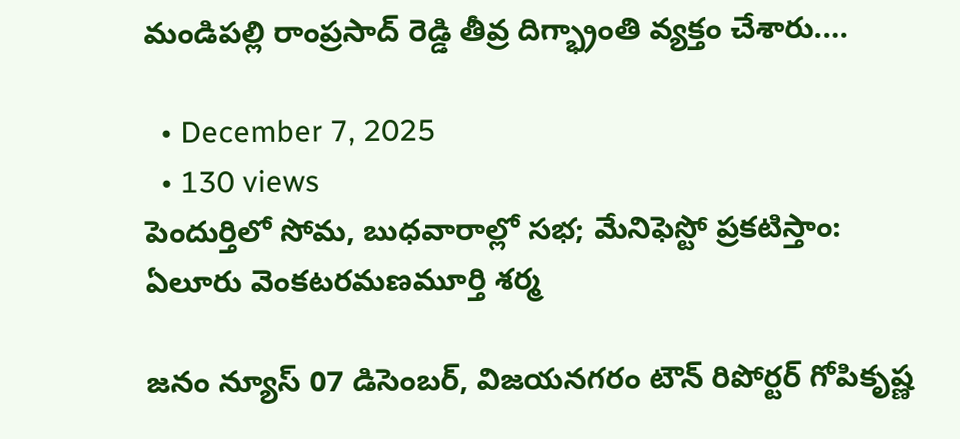మండిపల్లి రాంప్రసాద్ రెడ్డి తీవ్ర దిగ్భ్రాంతి వ్యక్తం చేశారు.…

  • December 7, 2025
  • 130 views
పెందుర్తిలో సోమ, బుధవారాల్లో సభ; మేనిఫెస్టో ప్రకటిస్తాం: ఏలూరు వెంకటరమణమూర్తి శర్మ

జనం న్యూస్‌ 07 డిసెంబర్, విజయనగరం టౌన్‌ రిపోర్టర్‌ గోపికృష్ణ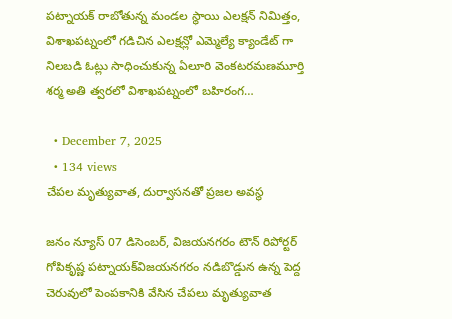పట్నాయక్‌ రాబోతున్న మండల స్థాయి ఎలక్షన్ నిమిత్తం, విశాఖపట్నంలో గడిచిన ఎలక్షన్లో ఎమ్మెల్యే క్యాండేట్ గా నిలబడి ఓట్లు సాధించుకున్న ఏలూరి వెంకటరమణమూర్తి శర్మ అతి త్వరలో విశాఖపట్నంలో బహిరంగ…

  • December 7, 2025
  • 134 views
చేపల మృత్యువాత, దుర్వాసనతో ప్రజల అవస్థ

జనం న్యూస్‌ 07 డిసెంబర్, విజయనగరం టౌన్‌ రిపోర్టర్‌ గోపికృష్ణ పట్నాయక్‌విజయనగరం నడిబొడ్డున ఉన్న పెద్ద చెరువులో పెంపకానికి వేసిన చేపలు మృత్యువాత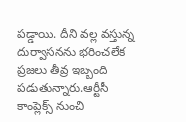పడ్డాయి. దీని వల్ల వస్తున్న దుర్వాసనను భరించలేక ప్రజలు తీవ్ర ఇబ్బంది పడుతున్నారు.ఆర్టీసీ కాంప్లెక్స్ నుంచి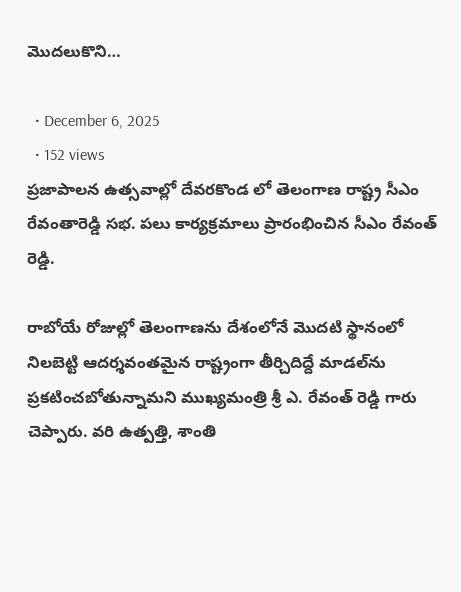మొదలుకొని…

  • December 6, 2025
  • 152 views
ప్రజాపాలన ఉత్సవాల్లో దేవరకొండ లో తెలంగాణ రాష్ట్ర సీఎం రేవంతారెడ్డి సభ. పలు కార్యక్రమాలు ప్రారంభించిన సీఎం రేవంత్ రెడ్డి.

రాబోయే రోజుల్లో తెలంగాణను దేశంలోనే మొదటి స్థానంలో నిలబెట్టి ఆదర్శవంతమైన రాష్ట్రంగా తీర్చిదిద్దే మాడల్‌ను ప్రకటించబోతున్నామని ముఖ్యమంత్రి శ్రీ ఎ. రేవంత్ రెడ్డి గారు చెప్పారు. వరి ఉత్పత్తి, శాంతి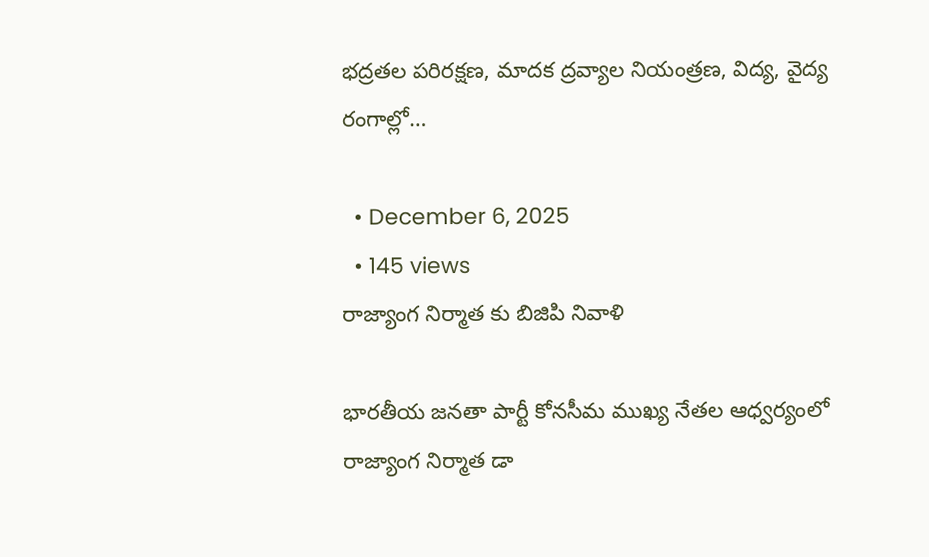భద్రతల పరిరక్షణ, మాదక ద్రవ్యాల నియంత్రణ, విద్య, వైద్య రంగాల్లో…

  • December 6, 2025
  • 145 views
రాజ్యాంగ నిర్మాత కు బిజిపి నివాళి

భారతీయ జనతా పార్టీ కోనసీమ ముఖ్య నేతల ఆధ్వర్యంలో రాజ్యాంగ నిర్మాత డా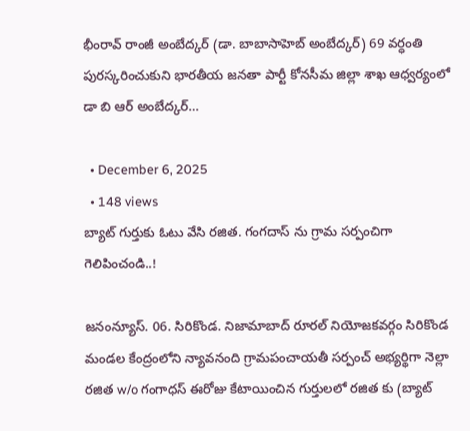భీంరావ్ రాంజీ అంబేద్కర్ (డా. బాబాసాహెబ్ అంబేద్కర్) 69 వర్ధంతి పురస్కరించుకుని భారతీయ జనతా పార్టీ కోనసీమ జిల్లా శాఖ ఆధ్వర్యంలో డా బి ఆర్ అంబేద్కర్…

  • December 6, 2025
  • 148 views
బ్యాట్ గుర్తుకు ఓటు వేసి రజిత. గంగదాస్ ను గ్రామ సర్పంచిగా గెలిపించండి..!

జనంన్యూస్. 06. సిరికొండ. నిజామాబాద్ రూరల్ నియోజకవర్గం సిరికొండ మండల కేంద్రంలోని న్యావనంది గ్రామపంచాయతీ సర్పంచ్ అభ్యర్థిగా నెల్లా రజిత w/o గంగాధస్ ఈరోజు కేటాయించిన గుర్తులలో రజిత కు (బ్యాట్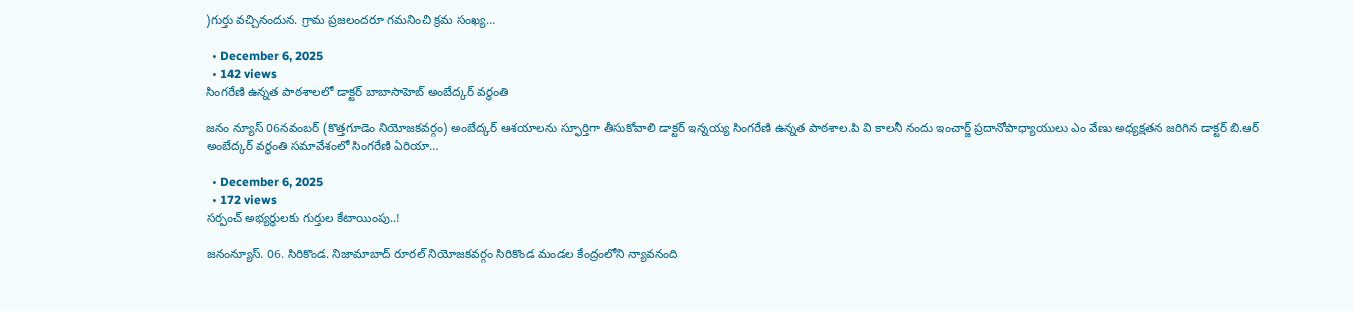)గుర్తు వచ్చినందున. గ్రామ ప్రజలందరూ గమనించి క్రమ సంఖ్య…

  • December 6, 2025
  • 142 views
సింగరేణి ఉన్నత పాఠశాలలో డాక్టర్ బాబాసాహెబ్ అంబేద్కర్ వర్ధంతి

జనం న్యూస్ 06నవంబర్ (కొత్తగూడెం నియోజకవర్గం) అంబేద్కర్ ఆశయాలను స్ఫూర్తిగా తీసుకోవాలి డాక్టర్ ఇన్నయ్య సింగరేణి ఉన్నత పాఠశాల.పి వి కాలనీ నందు ఇంచార్జ్ ప్రదానోపాధ్యాయులు ఎం వేణు అధ్యక్షతన జరిగిన డాక్టర్ బి.ఆర్ అంబేద్కర్ వర్ధంతి సమావేశంలో సింగరేణి ఏరియా…

  • December 6, 2025
  • 172 views
సర్పంచ్ అభ్యర్థులకు గుర్తుల కేటాయింపు..!

జనంన్యూస్. 06. సిరికొండ. నిజామాబాద్ రూరల్ నియోజకవర్గం సిరికొండ మండల కేంద్రంలోని న్యావనంది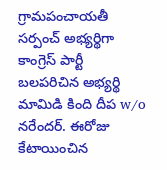గ్రామపంచాయతీ సర్పంచ్ అభ్యర్థిగా కాంగ్రెస్ పార్టీ బలపరిచిన అభ్యర్థి మామిడి కింది దీప w/o నరేందర్. ఈరోజు కేటాయించిన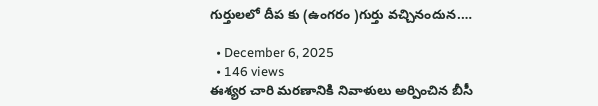గుర్తులలో దీప కు (ఉంగరం )గుర్తు వచ్చినందున.…

  • December 6, 2025
  • 146 views
ఈశ్యర చారి మరణానికి నివాళులు అర్పించిన బీసీ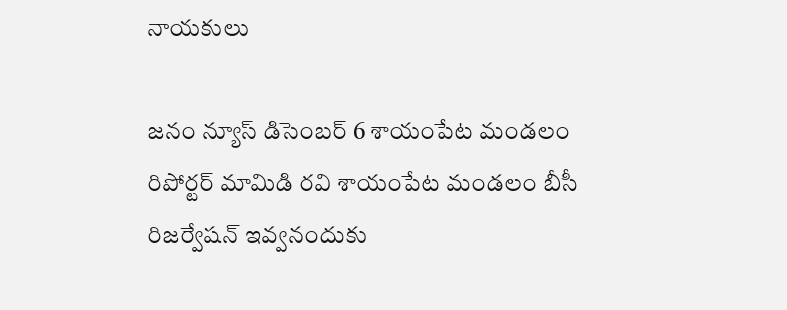నాయకులు

జనం న్యూస్ డిసెంబర్ 6 శాయంపేట మండలం రిపోర్టర్ మామిడి రవి శాయంపేట మండలం బీసీ రిజర్వేషన్ ఇవ్వనందుకు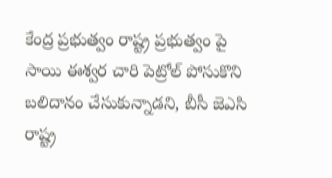కేంద్ర ప్రభుత్వం రాష్ట్ర ప్రభుత్వం పై సాయి ఈశ్వర చారి పెట్రోల్ పోసుకొని బలిదానం చేసుకున్నాడని, బీసీ జెఎసి రాష్ట్ర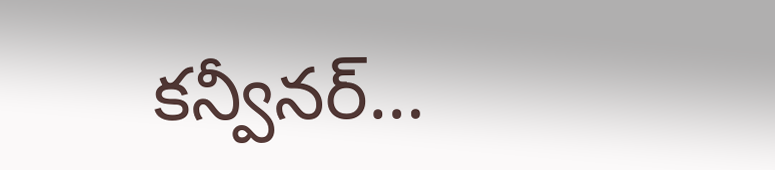కన్వీనర్…